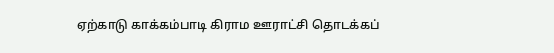ஏற்காடு காக்கம்பாடி கிராம ஊராட்சி தொடக்கப்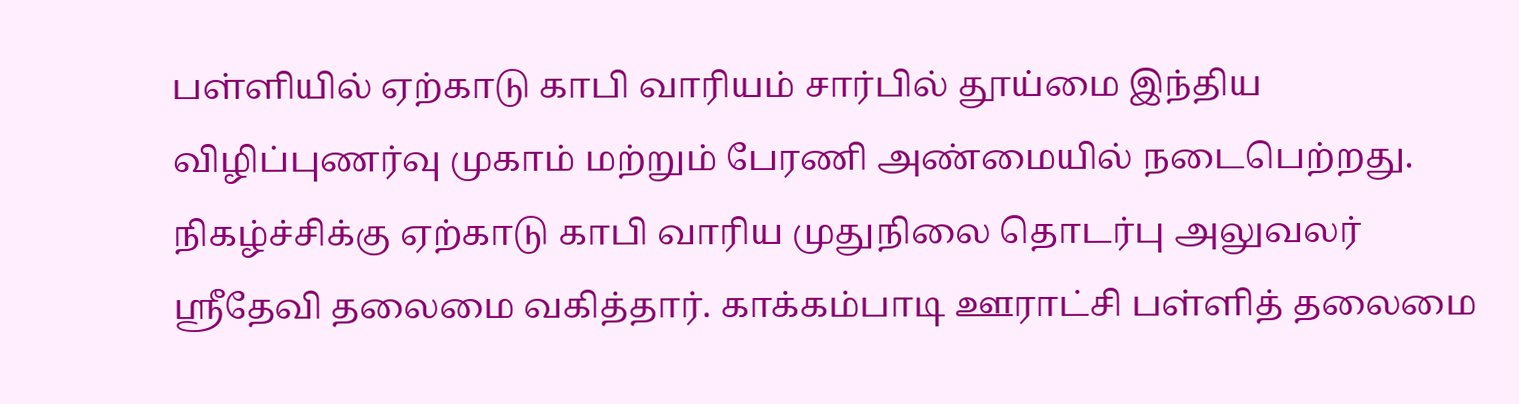பள்ளியில் ஏற்காடு காபி வாரியம் சார்பில் தூய்மை இந்திய விழிப்புணர்வு முகாம் மற்றும் பேரணி அண்மையில் நடைபெற்றது.
நிகழ்ச்சிக்கு ஏற்காடு காபி வாரிய முதுநிலை தொடர்பு அலுவலர் ஸ்ரீதேவி தலைமை வகித்தார். காக்கம்பாடி ஊராட்சி பள்ளித் தலைமை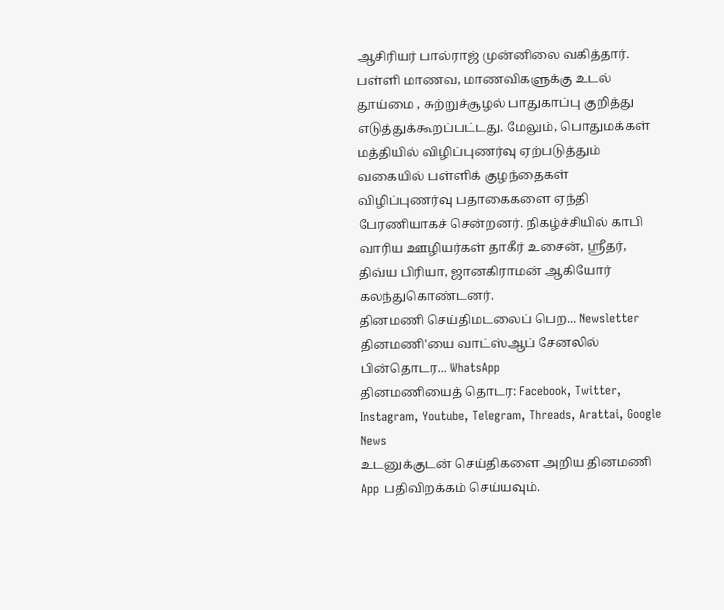ஆசிரியர் பால்ராஜ் முன்னிலை வகித்தார். பள்ளி மாணவ, மாணவிகளுக்கு உடல் தூய்மை , சுற்றுச்சூழல் பாதுகாப்பு குறித்து எடுத்துக்கூறப்பட்டது. மேலும், பொதுமக்கள் மத்தியில் விழிப்புணர்வு ஏற்படுத்தும் வகையில் பள்ளிக் குழந்தைகள் விழிப்புணர்வு பதாகைகளை ஏந்தி பேரணியாகச் சென்றனர். நிகழ்ச்சியில் காபி வாரிய ஊழியர்கள் தாகீர் உசைன், ஸ்ரீதர், திவ்ய பிரியா, ஜானகிராமன் ஆகியோர் கலந்துகொண்டனர்.
தினமணி செய்திமடலைப் பெற... Newsletter
தினமணி'யை வாட்ஸ்ஆப் சேனலில் பின்தொடர... WhatsApp
தினமணியைத் தொடர: Facebook, Twitter, Instagram, Youtube, Telegram, Threads, Arattai, Google News
உடனுக்குடன் செய்திகளை அறிய தினமணி App பதிவிறக்கம் செய்யவும்.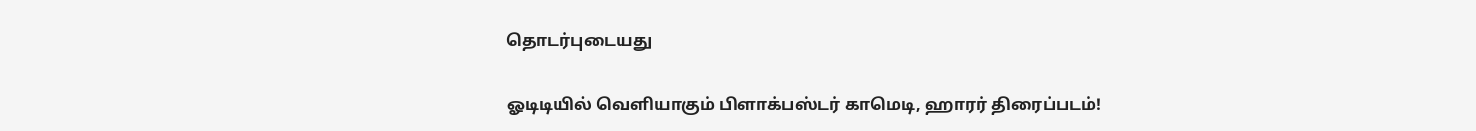தொடர்புடையது

ஓடிடியில் வெளியாகும் பிளாக்பஸ்டர் காமெடி, ஹாரர் திரைப்படம்!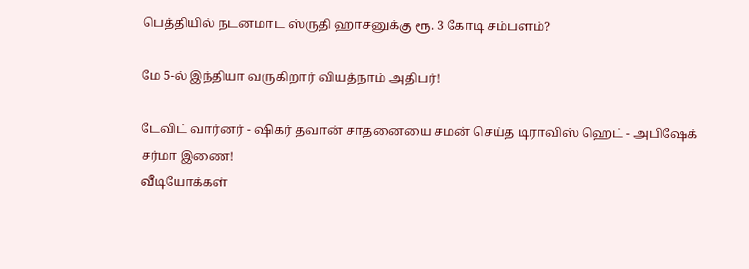பெத்தியில் நடனமாட ஸ்ருதி ஹாசனுக்கு ரூ. 3 கோடி சம்பளம்?

மே 5-ல் இந்தியா வருகிறார் வியத்நாம் அதிபர்!

டேவிட் வார்னர் - ஷிகர் தவான் சாதனையை சமன் செய்த டிராவிஸ் ஹெட் - அபிஷேக் சர்மா இணை!
வீடியோக்கள்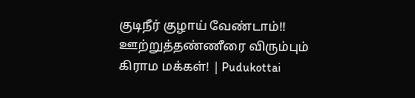குடிநீர் குழாய் வேண்டாம்!! ஊற்றுத்தண்ணீரை விரும்பும் கிராம மக்கள்! | Pudukottai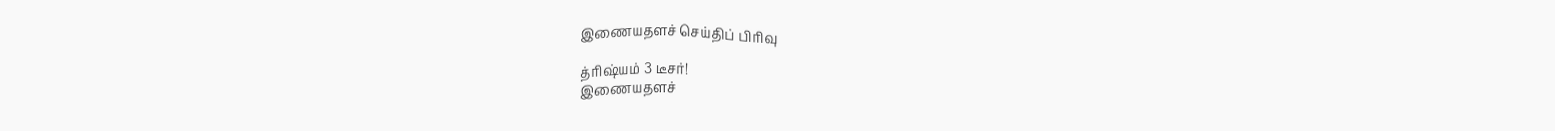இணையதளச் செய்திப் பிரிவு

த்ரிஷ்யம் 3 டீசர்!
இணையதளச்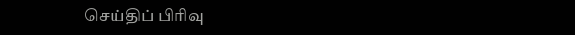செய்திப் பிரிவு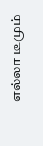எல்லா டீமும்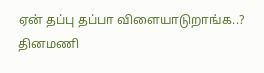ஏன் தப்பு தப்பா விளையாடுறாங்க..?
தினமணி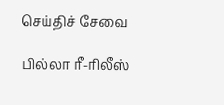செய்திச் சேவை

பில்லா ரீ-ரிலீஸ்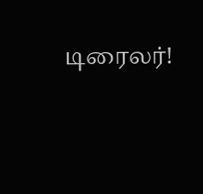டிரைலர்!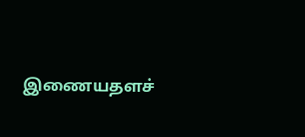இணையதளச்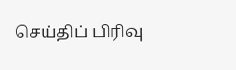செய்திப் பிரிவு